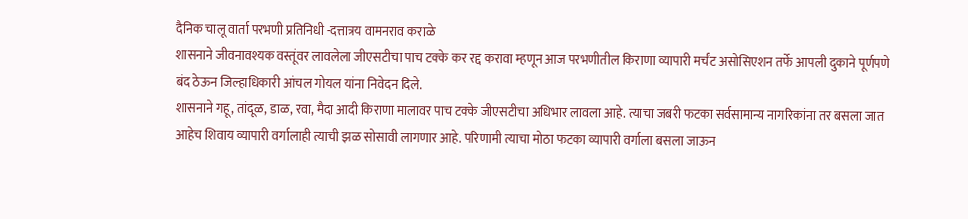दैनिक चालू वार्ता परभणी प्रतिनिधी -दत्तात्रय वामनराव कराळे
शासनाने जीवनावश्यक वस्तूंवर लावलेला जीएसटीचा पाच टक्के कर रद्द करावा म्हणून आज परभणीतील किराणा व्यापारी मर्चंट असोसिएशन तर्फे आपली दुकाने पूर्णपणे बंद ठेऊन जिल्हाधिकारी आंचल गोयल यांना निवेदन दिले.
शासनाने गहू, तांदूळ, डाळ, रवा, मैदा आदी किराणा मालावर पाच टक्के जीएसटीचा अधिभार लावला आहे. त्याचा जबरी फटका सर्वसामान्य नागरिकांना तर बसला जात आहेच शिवाय व्यापारी वर्गालाही त्याची झळ सोसावी लागणार आहे. परिणामी त्याचा मोठा फटका व्यापारी वर्गाला बसला जाऊन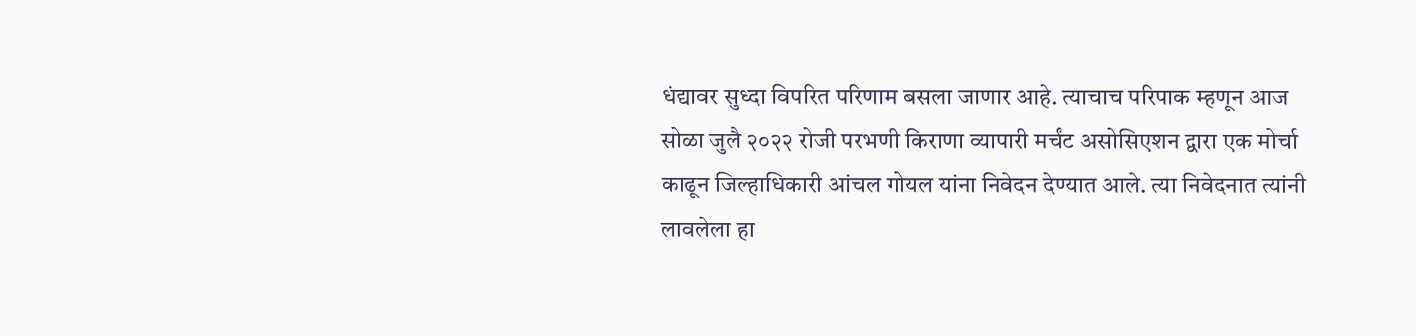धंद्यावर सुध्दा विपरित परिणाम बसला जाणार आहे. त्याचाच परिपाक म्हणून आज सोळा जुलै २०२२ रोजी परभणी किराणा व्यापारी मर्चंट असोसिएशन द्वारा एक मोर्चा काढून जिल्हाधिकारी आंचल गोयल यांना निवेदन देण्यात आले. त्या निवेदनात त्यांनी लावलेला हा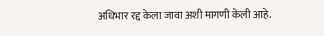अधिभार रद्द केला जावा अशी मागणी केली आहे.